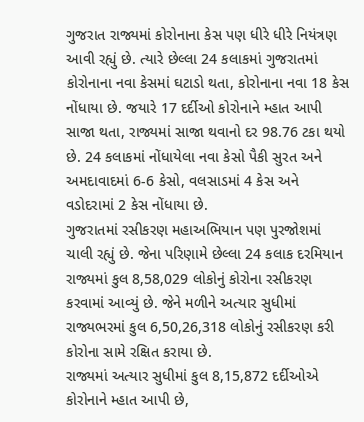ગુજરાત રાજ્યમાં કોરોનાના કેસ પણ ધીરે ધીરે નિયંત્રણ આવી રહ્યું છે. ત્યારે છેલ્લા 24 કલાકમાં ગુજરાતમાં કોરોનાના નવા કેસમાં ઘટાડો થતા, કોરોનાના નવા 18 કેસ નોંધાયા છે. જયારે 17 દર્દીઓ કોરોનાને મ્હાત આપી સાજા થતા, રાજ્યમાં સાજા થવાનો દર 98.76 ટકા થયો છે. 24 કલાકમાં નોંધાયેલા નવા કેસો પૈકી સુરત અને અમદાવાદમાં 6-6 કેસો, વલસાડમાં 4 કેસ અને વડોદરામાં 2 કેસ નોંધાયા છે.
ગુજરાતમાં રસીકરણ મહાઅભિયાન પણ પુરજોશમાં ચાલી રહ્યું છે. જેના પરિણામે છેલ્લા 24 કલાક દરમિયાન રાજ્યમાં કુલ 8,58,029 લોકોનું કોરોના રસીકરણ કરવામાં આવ્યું છે. જેને મળીને અત્યાર સુધીમાં રાજ્યભરમાં કુલ 6,50,26,318 લોકોનું રસીકરણ કરી કોરોના સામે રક્ષિત કરાયા છે.
રાજ્યમાં અત્યાર સુધીમાં કુલ 8,15,872 દર્દીઓએ કોરોનાને મ્હાત આપી છે,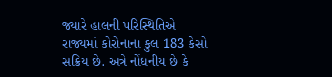જ્યારે હાલની પરિસ્થિતિએ રાજ્યમાં કોરોનાના કુલ 183 કેસો સક્રિય છે. અત્રે નોંધનીય છે કે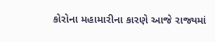કોરોના મહામારીના કારણે આજે રાજ્યમાં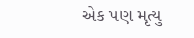એક પણ મૃત્યુ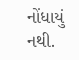નોંધાયું નથી.